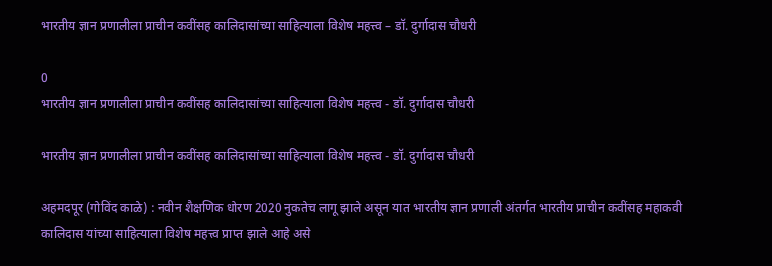भारतीय ज्ञान प्रणालीला प्राचीन कवींसह कालिदासांच्या साहित्याला विशेष महत्त्व – डॉ. दुर्गादास चौधरी

0
भारतीय ज्ञान प्रणालीला प्राचीन कवींसह कालिदासांच्या साहित्याला विशेष महत्त्व - डॉ. दुर्गादास चौधरी

भारतीय ज्ञान प्रणालीला प्राचीन कवींसह कालिदासांच्या साहित्याला विशेष महत्त्व - डॉ. दुर्गादास चौधरी

अहमदपूर (गोविंद काळे) : नवीन शैक्षणिक धोरण 2020 नुकतेच लागू झाले असून यात भारतीय ज्ञान प्रणाली अंतर्गत भारतीय प्राचीन कवींसह महाकवी कालिदास यांच्या साहित्याला विशेष महत्त्व प्राप्त झाले आहे असे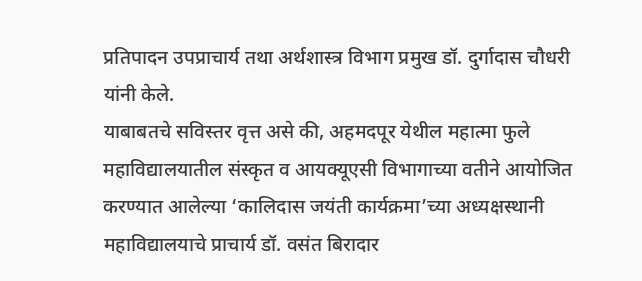प्रतिपादन उपप्राचार्य तथा अर्थशास्त्र विभाग प्रमुख डॉ. दुर्गादास चौधरी यांनी केले.
याबाबतचे सविस्तर वृत्त असे की, अहमदपूर येथील महात्मा फुले महाविद्यालयातील संस्कृत व आयक्यूएसी विभागाच्या वतीने आयोजित करण्यात आलेल्या ‘कालिदास जयंती कार्यक्रमा’च्या अध्यक्षस्थानी महाविद्यालयाचे प्राचार्य डॉ. वसंत बिरादार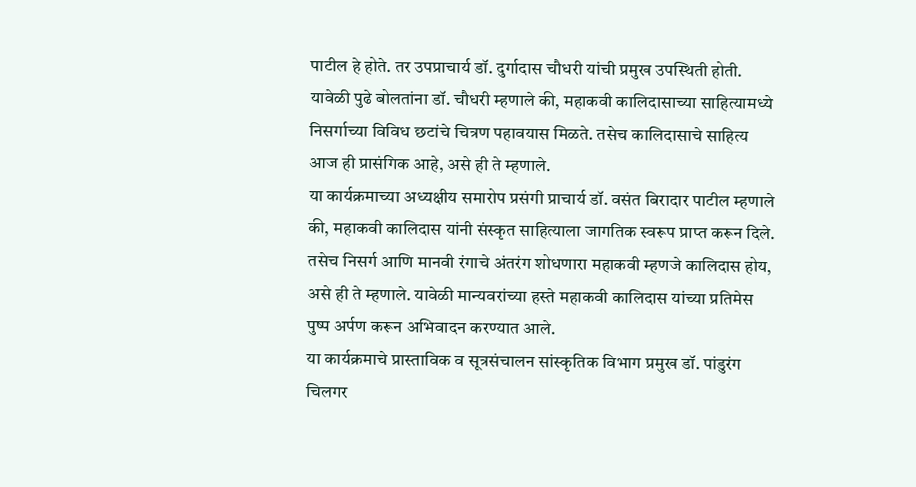पाटील हे होते. तर उपप्राचार्य डॉ. दुर्गादास चौधरी यांची प्रमुख उपस्थिती होती. यावेळी पुढे बोलतांना डॉ. चौधरी म्हणाले की, महाकवी कालिदासाच्या साहित्यामध्ये निसर्गाच्या विविध छटांचे चित्रण पहावयास मिळते. तसेच कालिदासाचे साहित्य आज ही प्रासंगिक आहे, असे ही ते म्हणाले.
या कार्यक्रमाच्या अध्यक्षीय समारोप प्रसंगी प्राचार्य डॉ. वसंत बिरादार पाटील म्हणाले की, महाकवी कालिदास यांनी संस्कृत साहित्याला जागतिक स्वरूप प्राप्त करून दिले. तसेच निसर्ग आणि मानवी रंगाचे अंतरंग शोधणारा महाकवी म्हणजे कालिदास होय, असे ही ते म्हणाले. यावेळी मान्यवरांच्या हस्ते महाकवी कालिदास यांच्या प्रतिमेस पुष्प अर्पण करून अभिवादन करण्यात आले.
या कार्यक्रमाचे प्रास्ताविक व सूत्रसंचालन सांस्कृतिक विभाग प्रमुख डॉ. पांडुरंग चिलगर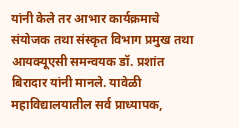यांनी केले तर आभार कार्यक्रमाचे संयोजक तथा संस्कृत विभाग प्रमुख तथा आयक्यूएसी समन्वयक डॉ. प्रशांत बिरादार यांनी मानले. यावेळी महाविद्यालयातील सर्व प्राध्यापक,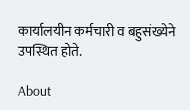कार्यालयीन कर्मचारी व बहुसंख्येने उपस्थित होते.

About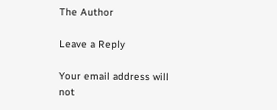The Author

Leave a Reply

Your email address will not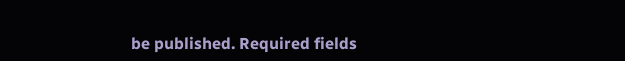be published. Required fields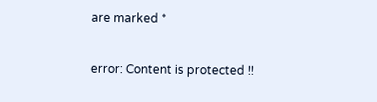are marked *

error: Content is protected !!